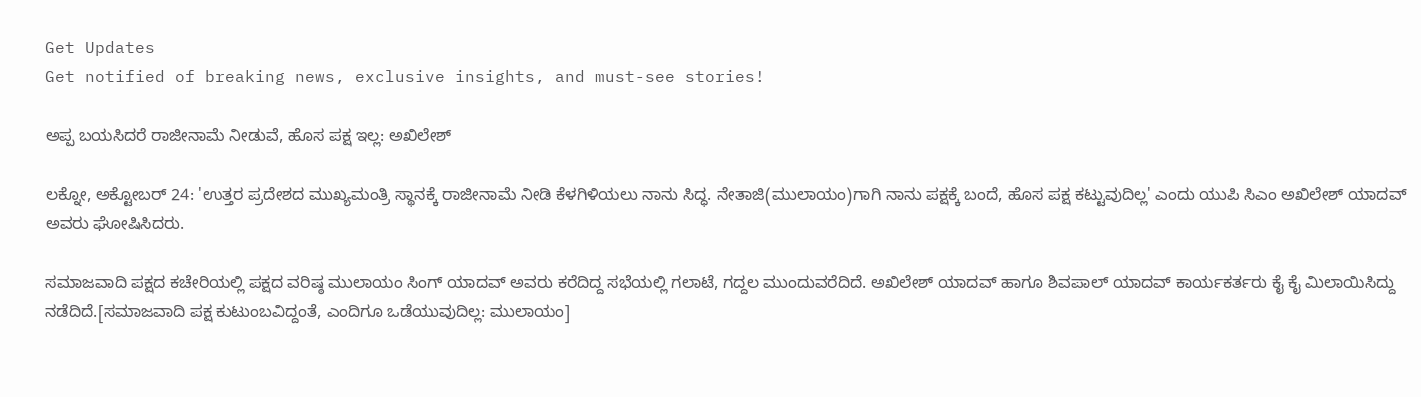Get Updates
Get notified of breaking news, exclusive insights, and must-see stories!

ಅಪ್ಪ ಬಯಸಿದರೆ ರಾಜೀನಾಮೆ ನೀಡುವೆ, ಹೊಸ ಪಕ್ಷ ಇಲ್ಲ: ಅಖಿಲೇಶ್

ಲಕ್ನೋ, ಅಕ್ಟೋಬರ್ 24: 'ಉತ್ತರ ಪ್ರದೇಶದ ಮುಖ್ಯಮಂತ್ರಿ ಸ್ಥಾನಕ್ಕೆ ರಾಜೀನಾಮೆ ನೀಡಿ ಕೆಳಗಿಳಿಯಲು ನಾನು ಸಿದ್ಧ. ನೇತಾಜಿ(ಮುಲಾಯಂ)ಗಾಗಿ ನಾನು ಪಕ್ಷಕ್ಕೆ ಬಂದೆ, ಹೊಸ ಪಕ್ಷ ಕಟ್ಟುವುದಿಲ್ಲ' ಎಂದು ಯುಪಿ ಸಿಎಂ ಅಖಿಲೇಶ್ ಯಾದವ್ ಅವರು ಘೋಷಿಸಿದರು.

ಸಮಾಜವಾದಿ ಪಕ್ಷದ ಕಚೇರಿಯಲ್ಲಿ ಪಕ್ಷದ ವರಿಷ್ಠ ಮುಲಾಯಂ ಸಿಂಗ್ ಯಾದವ್ ಅವರು ಕರೆದಿದ್ದ ಸಭೆಯಲ್ಲಿ ಗಲಾಟೆ, ಗದ್ದಲ ಮುಂದುವರೆದಿದೆ. ಅಖಿಲೇಶ್ ಯಾದವ್ ಹಾಗೂ ಶಿವಪಾಲ್ ಯಾದವ್ ಕಾರ್ಯಕರ್ತರು ಕೈ ಕೈ ಮಿಲಾಯಿಸಿದ್ದು ನಡೆದಿದೆ.[ಸಮಾಜವಾದಿ ಪಕ್ಷ ಕುಟುಂಬವಿದ್ದಂತೆ, ಎಂದಿಗೂ ಒಡೆಯುವುದಿಲ್ಲ: ಮುಲಾಯಂ]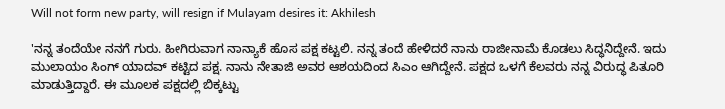Will not form new party, will resign if Mulayam desires it: Akhilesh

'ನನ್ನ ತಂದೆಯೇ ನನಗೆ ಗುರು. ಹೀಗಿರುವಾಗ ನಾನ್ಯಾಕೆ ಹೊಸ ಪಕ್ಷ ಕಟ್ಟಲಿ. ನನ್ನ ತಂದೆ ಹೇಳಿದರೆ ನಾನು ರಾಜೀನಾಮೆ ಕೊಡಲು ಸಿದ್ಧನಿದ್ದೇನೆ. ಇದು ಮುಲಾಯಂ ಸಿಂಗ್ ಯಾದವ್ ಕಟ್ಟಿದ ಪಕ್ಷ. ನಾನು ನೇತಾಜಿ ಅವರ ಆಶಯದಿಂದ ಸಿಎಂ ಆಗಿದ್ದೇನೆ. ಪಕ್ಷದ ಒಳಗೆ ಕೆಲವರು ನನ್ನ ವಿರುದ್ಧ ಪಿತೂರಿ ಮಾಡುತ್ತಿದ್ದಾರೆ. ಈ ಮೂಲಕ ಪಕ್ಷದಲ್ಲಿ ಬಿಕ್ಕಟ್ಟು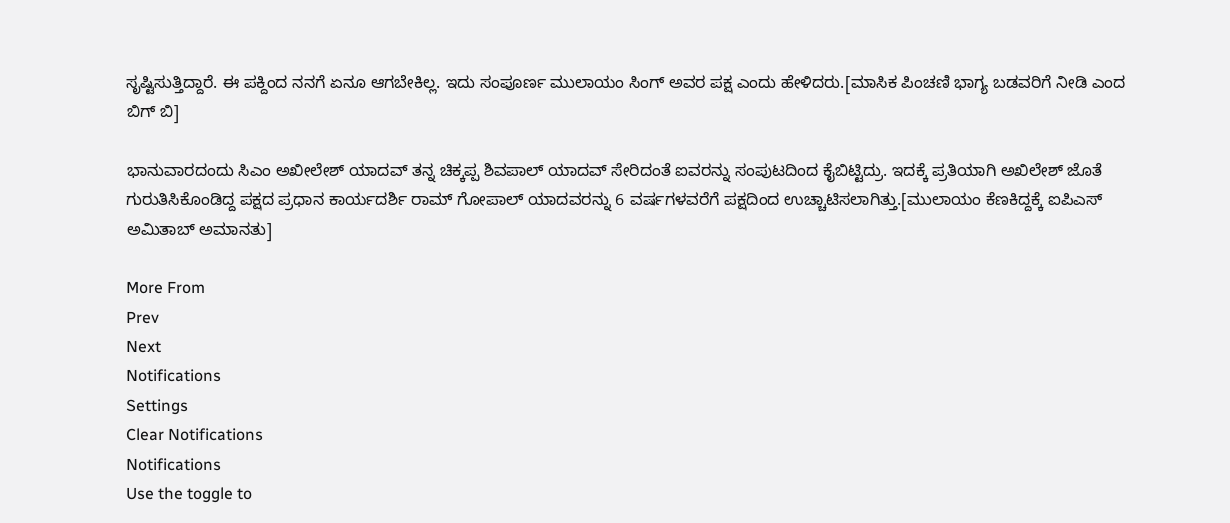ಸೃಷ್ಟಿಸುತ್ತಿದ್ದಾರೆ. ಈ ಪಕ್ದಿಂದ ನನಗೆ ಏನೂ ಆಗಬೇಕಿಲ್ಲ. ಇದು ಸಂಪೂರ್ಣ ಮುಲಾಯಂ ಸಿಂಗ್ ಅವರ ಪಕ್ಷ ಎಂದು ಹೇಳಿದರು.[ಮಾಸಿಕ ಪಿಂಚಣಿ ಭಾಗ್ಯ ಬಡವರಿಗೆ ನೀಡಿ ಎಂದ ಬಿಗ್ ಬಿ]

ಭಾನುವಾರದಂದು ಸಿಎಂ ಅಖೀಲೇಶ್ ಯಾದವ್ ತನ್ನ ಚಿಕ್ಕಪ್ಪ ಶಿವಪಾಲ್ ಯಾದವ್ ಸೇರಿದಂತೆ ಐವರನ್ನು ಸಂಪುಟದಿಂದ ಕೈಬಿಟ್ಟಿದ್ರು. ಇದಕ್ಕೆ ಪ್ರತಿಯಾಗಿ ಅಖಿಲೇಶ್ ಜೊತೆ ಗುರುತಿಸಿಕೊಂಡಿದ್ದ ಪಕ್ಷದ ಪ್ರಧಾನ ಕಾರ್ಯದರ್ಶಿ ರಾಮ್ ಗೋಪಾಲ್ ಯಾದವರನ್ನು 6 ವರ್ಷಗಳವರೆಗೆ ಪಕ್ಷದಿಂದ ಉಚ್ಚಾಟಿಸಲಾಗಿತ್ತು.[ಮುಲಾಯಂ ಕೆಣಕಿದ್ದಕ್ಕೆ ಐಪಿಎಸ್ ಅಮಿತಾಬ್ ಅಮಾನತು]

More From
Prev
Next
Notifications
Settings
Clear Notifications
Notifications
Use the toggle to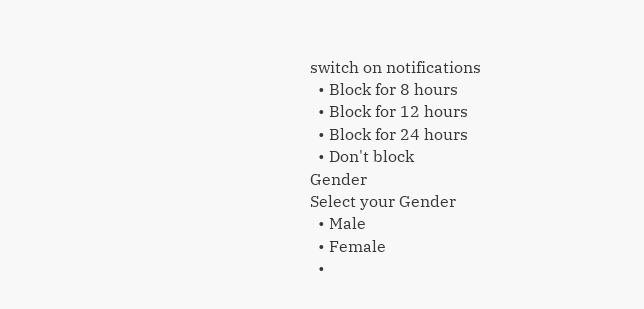switch on notifications
  • Block for 8 hours
  • Block for 12 hours
  • Block for 24 hours
  • Don't block
Gender
Select your Gender
  • Male
  • Female
  •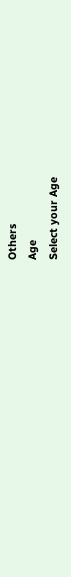Others
Age
Select your Age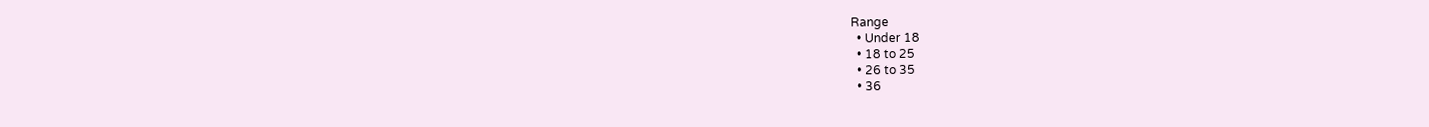Range
  • Under 18
  • 18 to 25
  • 26 to 35
  • 36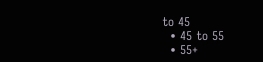to 45
  • 45 to 55
  • 55+